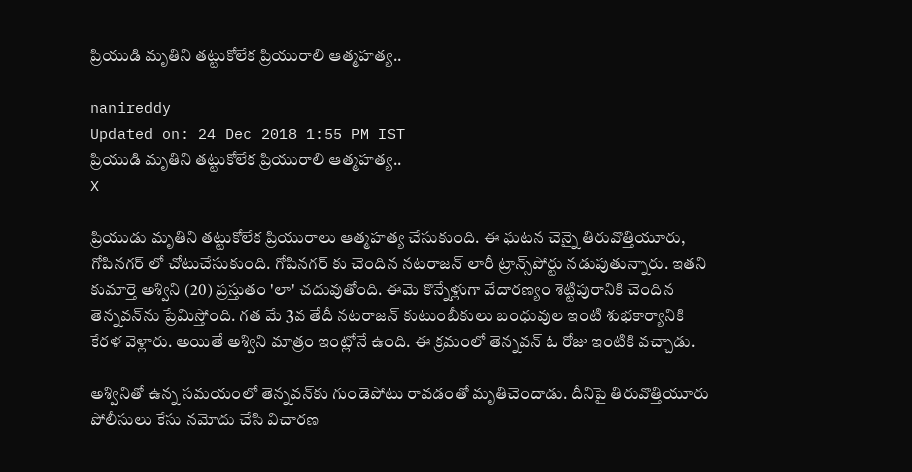ప్రియుడి మృతిని తట్టుకోలేక ప్రియురాలి ఆత్మహత్య..

nanireddy
Updated on: 24 Dec 2018 1:55 PM IST
ప్రియుడి మృతిని తట్టుకోలేక ప్రియురాలి ఆత్మహత్య..
X

ప్రియుడు మృతిని తట్టుకోలేక ప్రియురాలు ఆత్మహత్య చేసుకుంది. ఈ ఘటన చెన్నై తిరువొత్తియూరు, గోపినగర్‌ లో చోటుచేసుకుంది. గోపినగర్‌ కు చెందిన నటరాజన్‌ లారీ ట్రాన్స్‌పోర్టు నడుపుతున్నారు. ఇతని కుమార్తె అశ్విని (20) ప్రస్తుతం 'లా' చదువుతోంది. ఈమె కొన్నేళ్లుగా వేదారణ్యం శెట్టిపురానికి చెందిన తెన్నవన్‌ను ప్రేమిస్తోంది. గత మే 3వ తేదీ నటరాజన్‌ కుటుంబీకులు బంధువుల ఇంటి శుభకార్యానికి కేరళ వెళ్లారు. అయితే అశ్విని మాత్రం ఇంట్లోనే ఉంది. ఈ క్రమంలో తెన్నవన్‌ ఓ రోజు ఇంటికి వచ్చాడు.

అశ్వినితో ఉన్న సమయంలో తెన్నవన్‌కు గుండెపోటు రావడంతో మృతిచెందాడు. దీనిపై తిరువొత్తియూరు పోలీసులు కేసు నమోదు చేసి విచారణ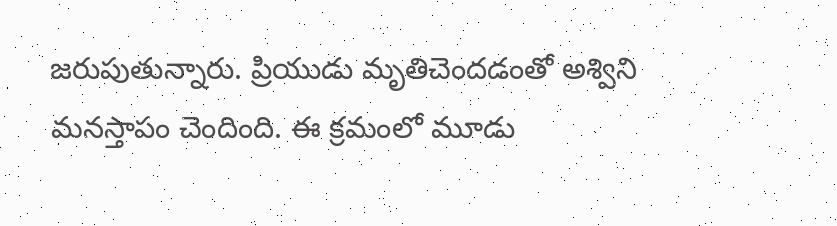జరుపుతున్నారు. ప్రియుడు మృతిచెందడంతో అశ్విని మనస్తాపం చెందింది. ఈ క్రమంలో మూడు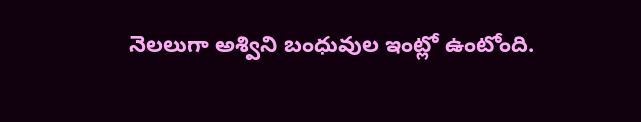నెలలుగా అశ్విని బంధువుల ఇంట్లో ఉంటోంది.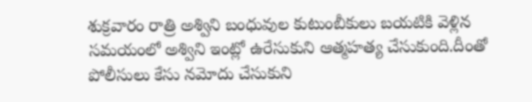శుక్రవారం రాత్రి అశ్విని బంధువుల కుటుంబీకులు బయటికి వెళ్లిన సమయంలో అశ్విని ఇంట్లో ఉరేసుకుని ఆత్మహత్య చేసుకుంది.దీంతో పోలీసులు కేసు నమోదు చేసుకుని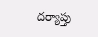దర్యాప్తు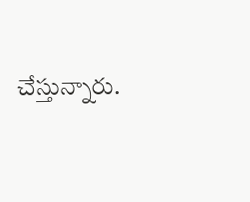చేస్తున్నారు.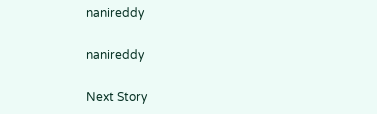nanireddy

nanireddy

Next Story